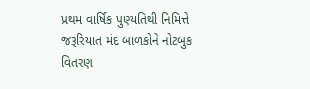પ્રથમ વાર્ષિક પુણ્યતિથી નિમિત્તે જરૂરિયાત મંદ બાળકોને નોટબુક વિતરણ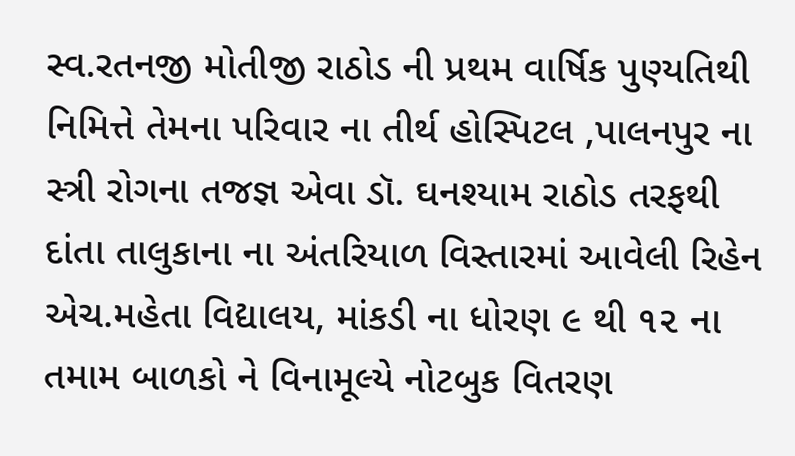સ્વ.રતનજી મોતીજી રાઠોડ ની પ્રથમ વાર્ષિક પુણ્યતિથી નિમિત્તે તેમના પરિવાર ના તીર્થ હોસ્પિટલ ,પાલનપુર ના સ્ત્રી રોગના તજજ્ઞ એવા ડૉ. ઘનશ્યામ રાઠોડ તરફથી દાંતા તાલુકાના ના અંતરિયાળ વિસ્તારમાં આવેલી રિહેન એચ.મહેતા વિદ્યાલય, માંકડી ના ધોરણ ૯ થી ૧૨ ના તમામ બાળકો ને વિનામૂલ્યે નોટબુક વિતરણ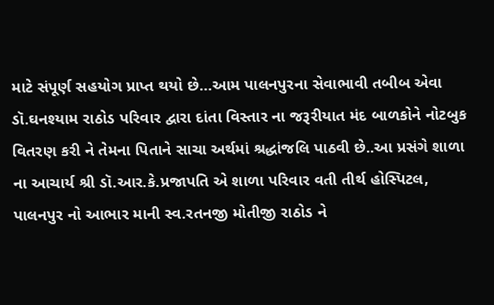માટે સંપૂર્ણ સહયોગ પ્રાપ્ત થયો છે…આમ પાલનપુરના સેવાભાવી તબીબ એવા ડૉ.ઘનશ્યામ રાઠોડ પરિવાર દ્વારા દાંતા વિસ્તાર ના જરૂરીયાત મંદ બાળકોને નોટબુક વિતરણ કરી ને તેમના પિતાને સાચા અર્થમાં શ્રદ્ધાંજલિ પાઠવી છે..આ પ્રસંગે શાળા ના આચાર્ય શ્રી ડૉ.આર.કે.પ્રજાપતિ એ શાળા પરિવાર વતી તીર્થ હોસ્પિટલ, પાલનપુર નો આભાર માની સ્વ.રતનજી મોતીજી રાઠોડ ને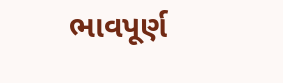ભાવપૂર્ણ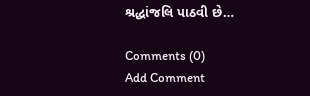શ્રદ્ધાંજલિ પાઠવી છે…

Comments (0)
Add Comment